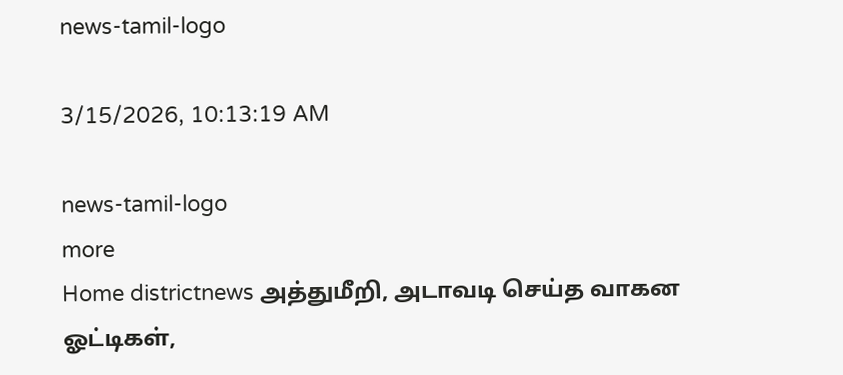news-tamil-logo

3/15/2026, 10:13:19 AM

news-tamil-logo
more
Home districtnews அத்துமீறி, அடாவடி செய்த வாகன ஓட்டிகள்,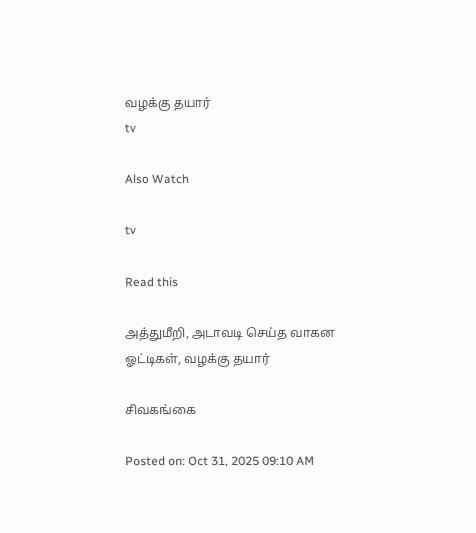வழக்கு தயார்
tv

Also Watch

tv

Read this

அத்துமீறி, அடாவடி செய்த வாகன ஓட்டிகள், வழக்கு தயார்

சிவகங்கை

Posted on: Oct 31, 2025 09:10 AM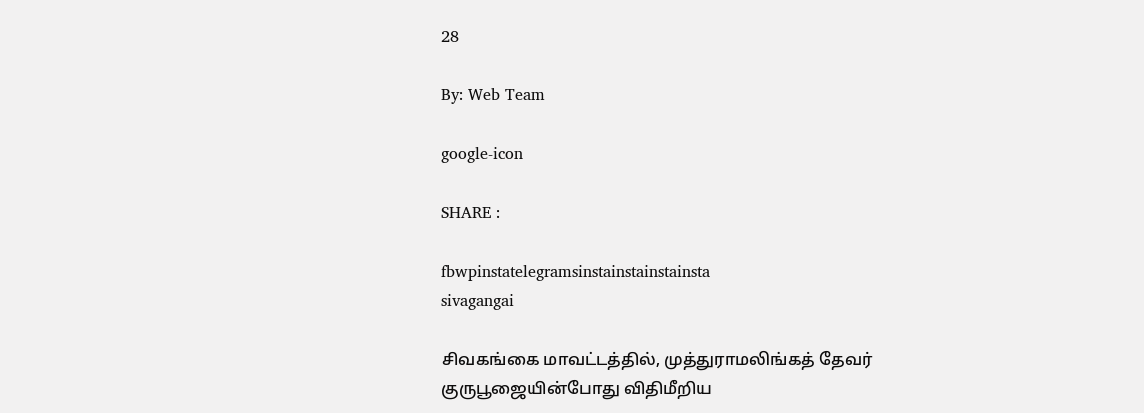28

By: Web Team

google-icon

SHARE :

fbwpinstatelegramsinstainstainstainsta
sivagangai

சிவகங்கை மாவட்டத்தில், முத்துராமலிங்கத் தேவர் குருபூஜையின்போது விதிமீறிய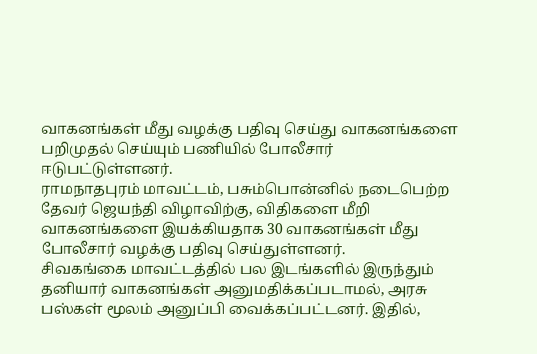வாகனங்கள் மீது வழக்கு பதிவு செய்து வாகனங்களை பறிமுதல் செய்யும் பணியில் போலீசார் ஈடுபட்டுள்ளனர்.
ராமநாதபுரம் மாவட்டம், பசும்பொன்னில் நடைபெற்ற தேவர் ஜெயந்தி விழாவிற்கு, விதிகளை மீறி வாகனங்களை இயக்கியதாக 30 வாகனங்கள் மீது போலீசார் வழக்கு பதிவு செய்துள்ளனர்.
சிவகங்கை மாவட்டத்தில் பல இடங்களில் இருந்தும் தனியார் வாகனங்கள் அனுமதிக்கப்படாமல், அரசு பஸ்கள் மூலம் அனுப்பி வைக்கப்பட்டனர். இதில்,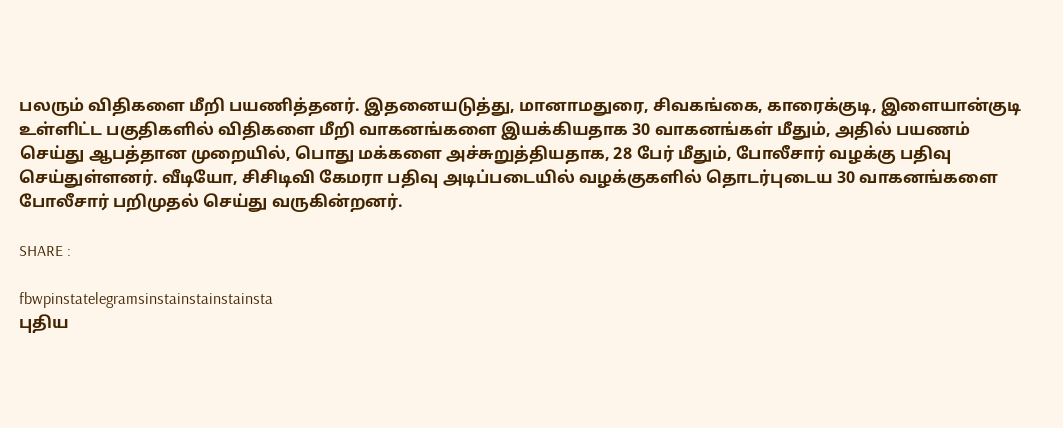பலரும் விதிகளை மீறி பயணித்தனர். இதனையடுத்து, மானாமதுரை, சிவகங்கை, காரைக்குடி, இளையான்குடி உள்ளிட்ட பகுதிகளில் விதிகளை மீறி வாகனங்களை இயக்கியதாக 30 வாகனங்கள் மீதும், அதில் பயணம் செய்து ஆபத்தான முறையில், பொது மக்களை அச்சுறுத்தியதாக, 28 பேர் மீதும், போலீசார் வழக்கு பதிவு செய்துள்ளனர். வீடியோ, சிசிடிவி கேமரா பதிவு அடிப்படையில் வழக்குகளில் தொடர்புடைய 30 வாகனங்களை போலீசார் பறிமுதல் செய்து வருகின்றனர்.

SHARE :

fbwpinstatelegramsinstainstainstainsta
புதிய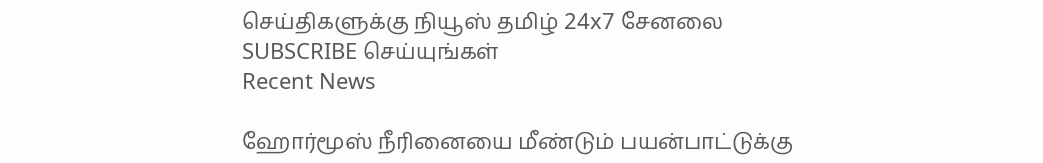செய்திகளுக்கு நியூஸ் தமிழ் 24x7 சேனலை SUBSCRIBE செய்யுங்கள்
Recent News

ஹோர்மூஸ் நீரினையை மீண்டும் பயன்பாட்டுக்கு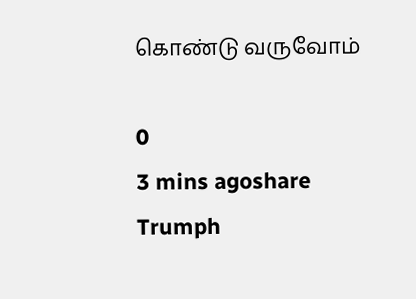கொண்டு வருவோம்

0
3 mins agoshare
Trumph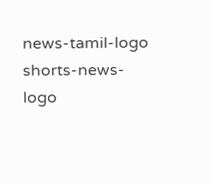news-tamil-logo
shorts-news-logo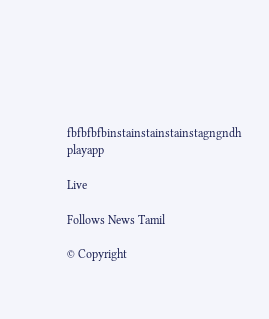fbfbfbfbinstainstainstainstagngndh
playapp

Live

Follows News Tamil

© Copyright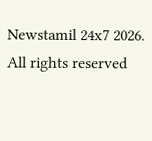Newstamil 24x7 2026. All rights reserved